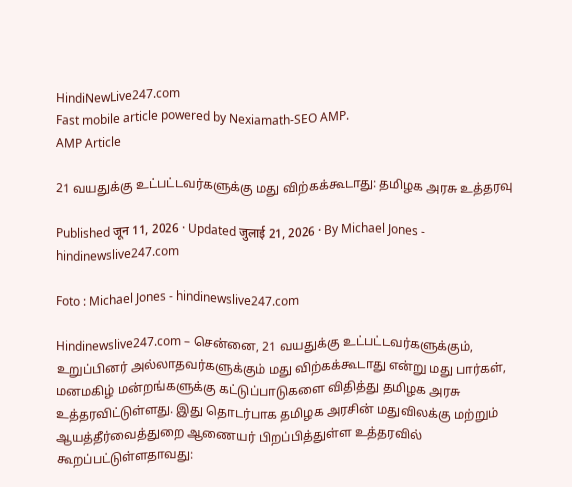HindiNewLive247.com
Fast mobile article powered by Nexiamath-SEO AMP.
AMP Article

21 வயதுக்கு உட்பட்டவர்களுக்கு மது விற்கக்கூடாது: தமிழக அரசு உத்தரவு

Published जून 11, 2026 · Updated जुलाई 21, 2026 · By Michael Jones - hindinewslive247.com

Foto : Michael Jones - hindinewslive247.com

Hindinewslive247.com – சென்னை, 21 வயதுக்கு உட்பட்டவர்களுக்கும், உறுப்பினர் அல்லாதவர்களுக்கும் மது விற்கக்கூடாது என்று மது பார்கள், மனமகிழ் மன்றங்களுக்கு கட்டுப்பாடுகளை விதித்து தமிழக அரசு உத்தரவிட்டுள்ளது. இது தொடர்பாக தமிழக அரசின் மதுவிலக்கு மற்றும் ஆயத்தீர்வைத்துறை ஆணையர் பிறப்பித்துள்ள உத்தரவில் கூறப்பட்டுள்ளதாவது: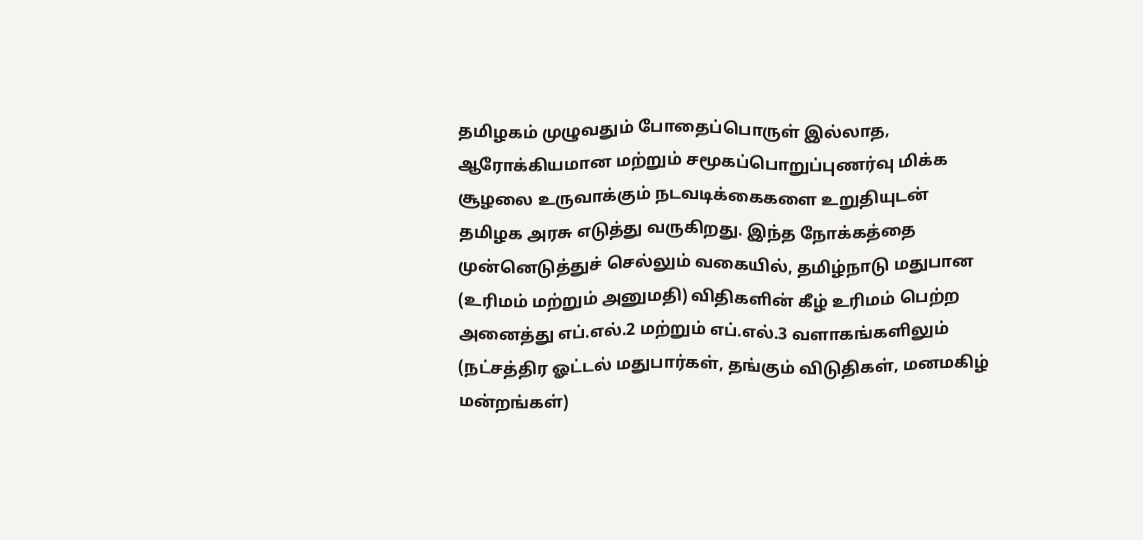தமிழகம் முழுவதும் போதைப்பொருள் இல்லாத, ஆரோக்கியமான மற்றும் சமூகப்பொறுப்புணர்வு மிக்க சூழலை உருவாக்கும் நடவடிக்கைகளை உறுதியுடன் தமிழக அரசு எடுத்து வருகிறது. இந்த நோக்கத்தை முன்னெடுத்துச் செல்லும் வகையில், தமிழ்நாடு மதுபான (உரிமம் மற்றும் அனுமதி) விதிகளின் கீழ் உரிமம் பெற்ற அனைத்து எப்.எல்.2 மற்றும் எப்.எல்.3 வளாகங்களிலும் (நட்சத்திர ஓட்டல் மதுபார்கள், தங்கும் விடுதிகள், மனமகிழ் மன்றங்கள்)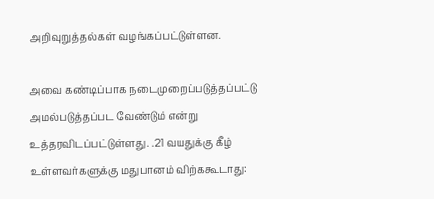அறிவுறுத்தல்கள் வழங்கப்பட்டுள்ளன.

அவை கண்டிப்பாக நடைமுறைப்படுத்தப்பட்டு அமல்படுத்தப்பட வேண்டும் என்று உத்தரவிடப்பட்டுள்ளது. .21 வயதுக்கு கீழ் உள்ளவர்களுக்கு மதுபானம் விற்ககூடாது: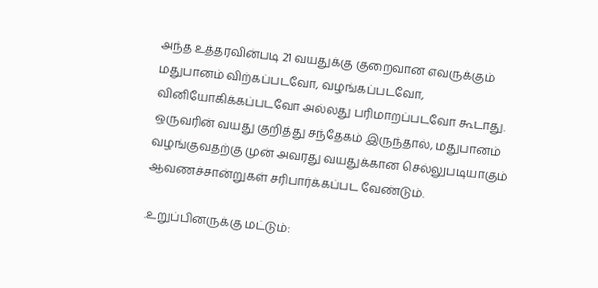அந்த உத்தரவின்படி 21 வயதுக்கு குறைவான எவருக்கும் மதுபானம் விற்கப்படவோ, வழங்கப்படவோ, வினியோகிக்கப்படவோ அல்லது பரிமாறப்படவோ கூடாது. ஒருவரின் வயது குறித்து சந்தேகம் இருந்தால், மதுபானம் வழங்குவதற்கு முன் அவரது வயதுக்கான செல்லுபடியாகும் ஆவணச்சான்றுகள் சரிபார்க்கப்பட வேண்டும்.

.உறுப்பினருக்கு மட்டும்: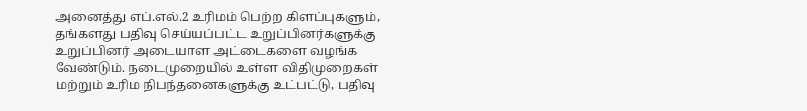அனைத்து எப்.எல்.2 உரிமம் பெற்ற கிளப்புகளும், தங்களது பதிவு செய்யப்பட்ட உறுப்பினர்களுக்கு உறுப்பினர் அடையாள அட்டைகளை வழங்க வேண்டும். நடைமுறையில் உள்ள விதிமுறைகள் மற்றும் உரிம நிபந்தனைகளுக்கு உட்பட்டு, பதிவு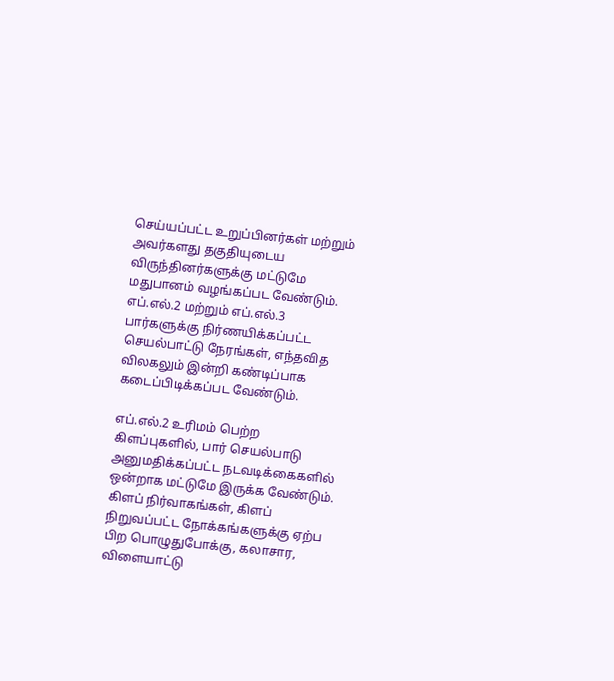செய்யப்பட்ட உறுப்பினர்கள் மற்றும் அவர்களது தகுதியுடைய விருந்தினர்களுக்கு மட்டுமே மதுபானம் வழங்கப்பட வேண்டும். எப்.எல்.2 மற்றும் எப்.எல்.3 பார்களுக்கு நிர்ணயிக்கப்பட்ட செயல்பாட்டு நேரங்கள், எந்தவித விலகலும் இன்றி கண்டிப்பாக கடைப்பிடிக்கப்பட வேண்டும்.

எப்.எல்.2 உரிமம் பெற்ற கிளப்புகளில், பார் செயல்பாடு அனுமதிக்கப்பட்ட நடவடிக்கைகளில் ஒன்றாக மட்டுமே இருக்க வேண்டும். கிளப் நிர்வாகங்கள், கிளப் நிறுவப்பட்ட நோக்கங்களுக்கு ஏற்ப பிற பொழுதுபோக்கு, கலாசார, விளையாட்டு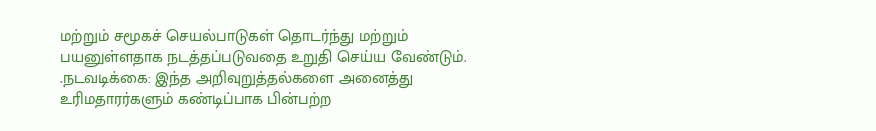மற்றும் சமூகச் செயல்பாடுகள் தொடர்ந்து மற்றும் பயனுள்ளதாக நடத்தப்படுவதை உறுதி செய்ய வேண்டும். .நடவடிக்கை: இந்த அறிவுறுத்தல்களை அனைத்து உரிமதாரர்களும் கண்டிப்பாக பின்பற்ற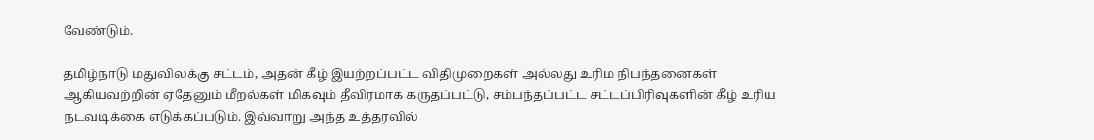வேண்டும்.

தமிழ்நாடு மதுவிலக்கு சட்டம், அதன் கீழ் இயற்றப்பட்ட விதிமுறைகள் அல்லது உரிம நிபந்தனைகள் ஆகியவற்றின் ஏதேனும் மீறல்கள் மிகவும் தீவிரமாக கருதப்பட்டு, சம்பந்தப்பட்ட சட்டப்பிரிவுகளின் கீழ் உரிய நடவடிக்கை எடுக்கப்படும். இவ்வாறு அந்த உத்தரவில்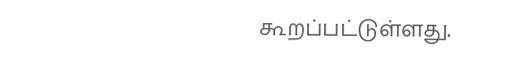கூறப்பட்டுள்ளது.